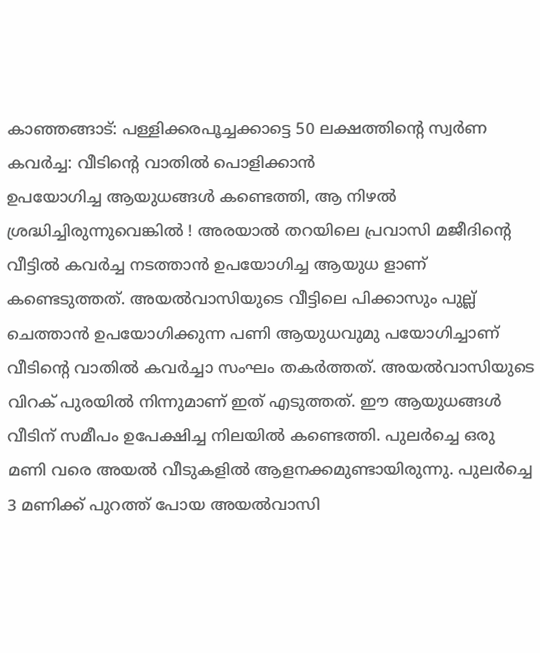കാഞ്ഞങ്ങാട്: പള്ളിക്കരപൂച്ചക്കാട്ടെ 50 ലക്ഷത്തിൻ്റെ സ്വർണ കവർച്ച: വീടിൻ്റെ വാതിൽ പൊളിക്കാൻ
ഉപയോഗിച്ച ആയുധങ്ങൾ കണ്ടെത്തി, ആ നിഴൽ ശ്രദ്ധിച്ചിരുന്നുവെങ്കിൽ ! അരയാൽ തറയിലെ പ്രവാസി മജീദിൻ്റെ വീട്ടിൽ കവർച്ച നടത്താൻ ഉപയോഗിച്ച ആയുധ ളാണ് കണ്ടെടുത്തത്. അയൽവാസിയുടെ വീട്ടിലെ പിക്കാസും പുല്ല് ചെത്താൻ ഉപയോഗിക്കുന്ന പണി ആയുധവുമു പയോഗിച്ചാണ് വീടിൻ്റെ വാതിൽ കവർച്ചാ സംഘം തകർത്തത്. അയൽവാസിയുടെ വിറക് പുരയിൽ നിന്നുമാണ് ഇത് എടുത്തത്. ഈ ആയുധങ്ങൾ വീടിന് സമീപം ഉപേക്ഷിച്ച നിലയിൽ കണ്ടെത്തി. പുലർച്ചെ ഒരു മണി വരെ അയൽ വീടുകളിൽ ആളനക്കമുണ്ടായിരുന്നു. പുലർച്ചെ 3 മണിക്ക് പുറത്ത് പോയ അയൽവാസി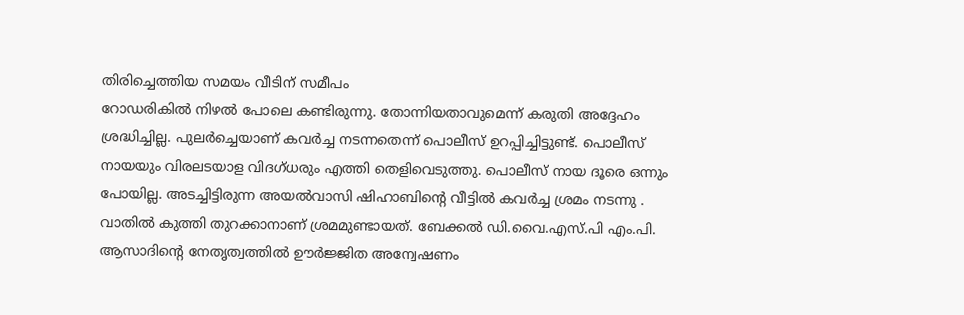തിരിച്ചെത്തിയ സമയം വീടിന് സമീപം
റോഡരികിൽ നിഴൽ പോലെ കണ്ടിരുന്നു. തോന്നിയതാവുമെന്ന് കരുതി അദ്ദേഹം ശ്രദ്ധിച്ചില്ല. പുലർച്ചെയാണ് കവർച്ച നടന്നതെന്ന് പൊലീസ് ഉറപ്പിച്ചിട്ടുണ്ട്. പൊലീസ് നായയും വിരലടയാള വിദഗ്ധരും എത്തി തെളിവെടുത്തു. പൊലീസ് നായ ദൂരെ ഒന്നും പോയില്ല. അടച്ചിട്ടിരുന്ന അയൽവാസി ഷിഹാബിൻ്റെ വീട്ടിൽ കവർച്ച ശ്രമം നടന്നു . വാതിൽ കുത്തി തുറക്കാനാണ് ശ്രമമുണ്ടായത്. ബേക്കൽ ഡി.വൈ.എസ്.പി എം.പി. ആസാദിൻ്റെ നേതൃത്വത്തിൽ ഊർജ്ജിത അന്വേഷണം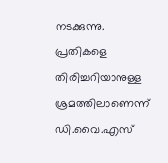നടക്കുന്നു. പ്രതികളെ തിരിച്ചറിയാനുള്ള ശ്രമത്തിലാണെന്ന് ഡി.വൈ.എസ്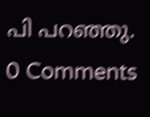പി പറഞ്ഞു.
0 Comments